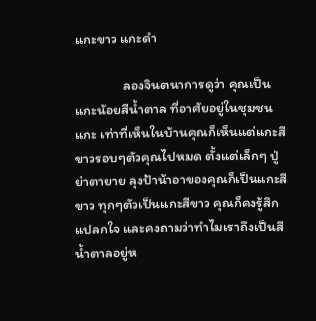แกะขาว แกะดำ

                ลองจินตนาการดูว่า คุณเป็นแกะน้อยสีน้ำตาล ที่อาศัยอยู่ในชุมชนแกะ เท่าที่เห็นในบ้านคุณก็เห็นแต่แกะสีขาวรอบๆตัวคุณไปหมด ตั้งแต่เล็กๆ ปู่ย่าตายาย ลุงป้าน้าอาของคุณก็เป็นแกะสีขาว ทุกๆตัวเป็นแกะสีขาว คุณก็คงรู้สึกแปลกใจ และคงถามว่าทำไมเราถึงเป็นสีน้ำตาลอยู่ห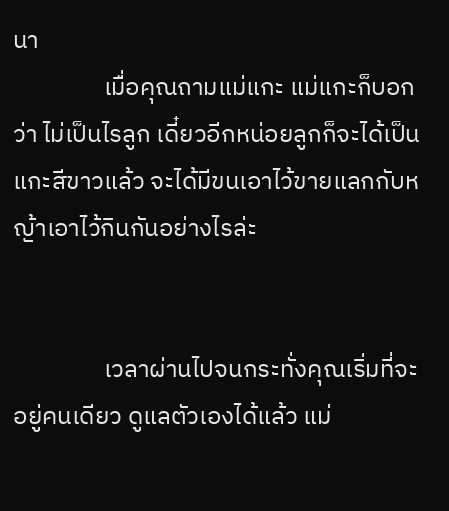นา
                เมื่อคุณถามแม่แกะ แม่แกะก็บอกว่า ไม่เป็นไรลูก เดี๋ยวอีกหน่อยลูกก็จะได้เป็นแกะสีขาวแล้ว จะได้มีขนเอาไว้ขายแลกกับหญ้าเอาไว้กินกันอย่างไรล่ะ


                เวลาผ่านไปจนกระทั่งคุณเริ่มที่จะอยู่คนเดียว ดูแลตัวเองได้แล้ว แม่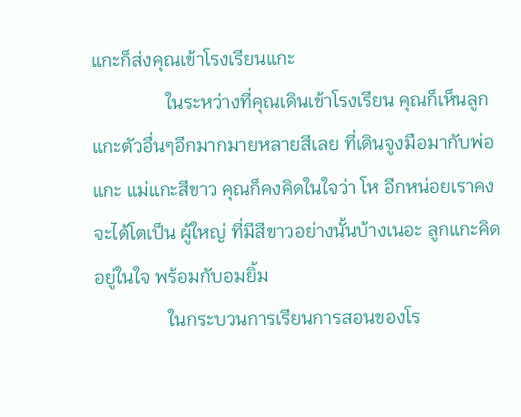แกะก็ส่งคุณเข้าโรงเรียนแกะ
                ในระหว่างที่คุณเดินเข้าโรงเรียน คุณก็เห็นลูกแกะตัวอื่นๆอีกมากมายหลายสีเลย ที่เดินจูงมือมากับพ่อแกะ แม่แกะสีขาว คุณก็คงคิดในใจว่า โห อีกหน่อยเราคงจะได้โตเป็น ผู้ใหญ่ ที่มีสีขาวอย่างนั้นบ้างเนอะ ลูกแกะคิดอยู่ในใจ พร้อมกับอมยิ้ม
                ในกระบวนการเรียนการสอนของโร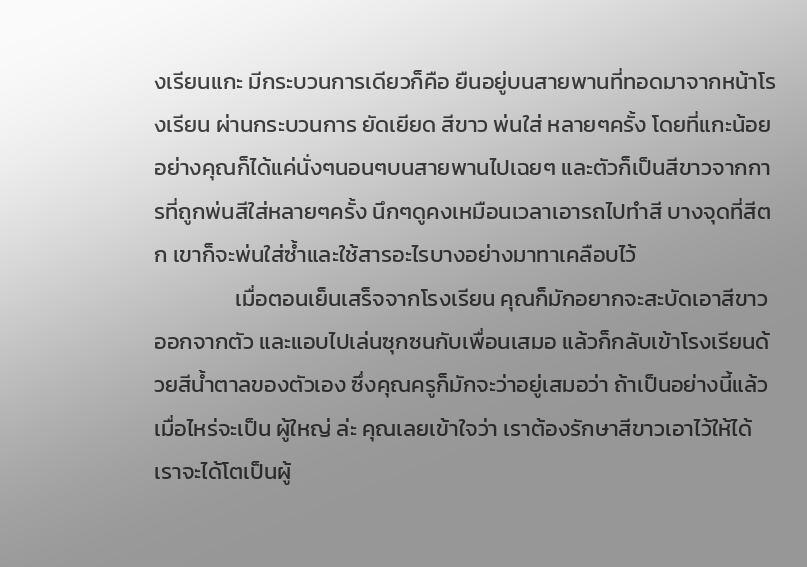งเรียนแกะ มีกระบวนการเดียวก็คือ ยืนอยู่บนสายพานที่ทอดมาจากหน้าโรงเรียน ผ่านกระบวนการ ยัดเยียด สีขาว พ่นใส่ หลายๆครั้ง โดยที่แกะน้อยอย่างคุณก็ได้แค่นั่งๆนอนๆบนสายพานไปเฉยๆ และตัวก็เป็นสีขาวจากการที่ถูกพ่นสีใส่หลายๆครั้ง นึกๆดูคงเหมือนเวลาเอารถไปทำสี บางจุดที่สีตก เขาก็จะพ่นใส่ซ้ำและใช้สารอะไรบางอย่างมาทาเคลือบไว้
                เมื่อตอนเย็นเสร็จจากโรงเรียน คุณก็มักอยากจะสะบัดเอาสีขาวออกจากตัว และแอบไปเล่นซุกซนกับเพื่อนเสมอ แล้วก็กลับเข้าโรงเรียนด้วยสีน้ำตาลของตัวเอง ซึ่งคุณครูก็มักจะว่าอยู่เสมอว่า ถ้าเป็นอย่างนี้แล้วเมื่อไหร่จะเป็น ผู้ใหญ่ ล่ะ คุณเลยเข้าใจว่า เราต้องรักษาสีขาวเอาไว้ให้ได้เราจะได้โตเป็นผู้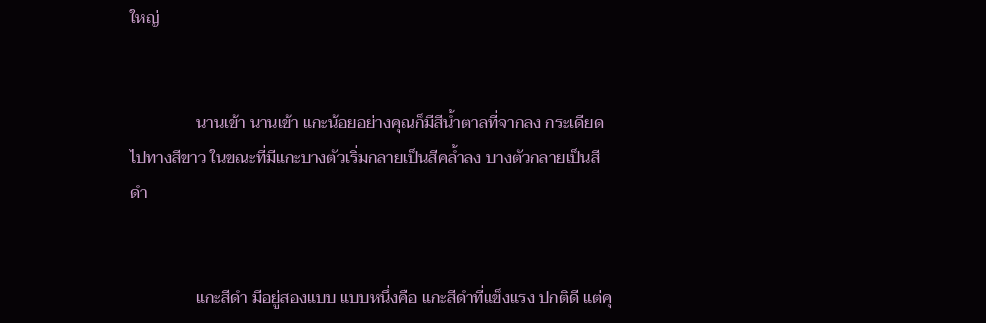ใหญ่


                นานเข้า นานเข้า แกะน้อยอย่างคุณก็มีสีน้ำตาลที่จากลง กระเดียดไปทางสีขาว ในขณะที่มีแกะบางตัวเริ่มกลายเป็นสีคล้ำลง บางตัวกลายเป็นสีดำ


                แกะสีดำ มีอยู่สองแบบ แบบหนึ่งคือ แกะสีดำที่แข็งแรง ปกติดี แต่คุ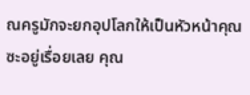ณครูมักจะยกอุปโลกให้เป็นหัวหน้าคุณซะอยู่เรื่อยเลย คุณ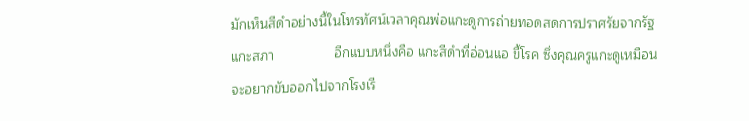มักเห็นสีดำอย่างนี้ในโทรทัศน์เวลาคุณพ่อแกะดูการถ่ายทอดสดการปราศรัยจากรัฐแกะสภา                อีกแบบหนึ่งคือ แกะสีดำที่อ่อนแอ ขี้โรค ซึ่งคุณครูแกะดูเหมือนจะอยากขับออกไปจากโรงเรี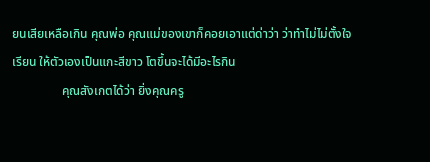ยนเสียเหลือเกิน คุณพ่อ คุณแม่ของเขาก็คอยเอาแต่ด่าว่า ว่าทำไม่ไม่ตั้งใจเรียน ให้ตัวเองเป็นแกะสีขาว โตขึ้นจะได้มีอะไรกิน
                คุณสังเกตได้ว่า ยิ่งคุณครู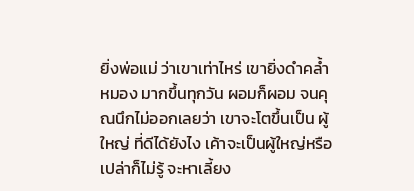ยิ่งพ่อแม่ ว่าเขาเท่าไหร่ เขายิ่งดำคล้ำ หมอง มากขึ้นทุกวัน ผอมก็ผอม จนคุณนึกไม่ออกเลยว่า เขาจะโตขึ้นเป็น ผู้ใหญ่ ที่ดีได้ยังไง เค้าจะเป็นผู้ใหญ่หรือเปล่าก็ไม่รู้ จะหาเลี้ยง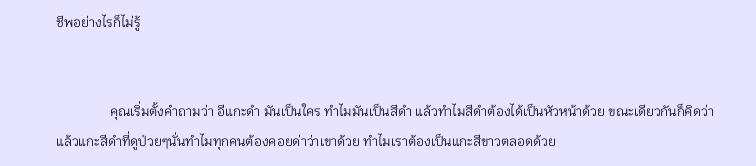ชีพอย่างไรก็ไม่รู้


                คุณเริ่มตั้งคำถามว่า อีแกะดำ มันเป็นใคร ทำไมมันเป็นสีดำ แล้วทำไมสีดำต้องได้เป็นหัวหน้าด้วย ขณะเดียวกันก็คิดว่า แล้วแกะสีดำที่ดูป่วยๆนั่นทำไมทุกคนต้องคอยด่าว่าเขาด้วย ทำไมเราต้องเป็นแกะสีขาวตลอดด้วย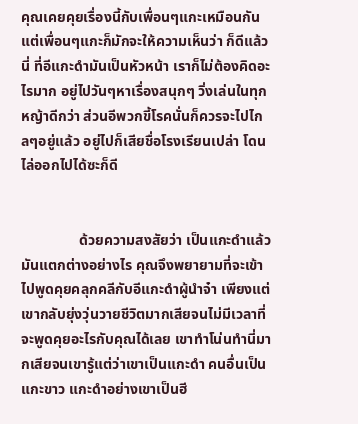คุณเคยคุยเรื่องนี้กับเพื่อนๆแกะเหมือนกัน แต่เพื่อนๆแกะก็มักจะให้ความเห็นว่า ก็ดีแล้วนี่ ที่อีแกะดำมันเป็นหัวหน้า เราก็ไม่ต้องคิดอะไรมาก อยู่ไปวันๆหาเรื่องสนุกๆ วิ่งเล่นในทุกหญ้าดีกว่า ส่วนอีพวกขี้โรคนั่นก็ควรจะไปไกลๆอยู่แล้ว อยู่ไปก็เสียชื่อโรงเรียนเปล่า โดนไล่ออกไปได้ซะก็ดี


                ด้วยความสงสัยว่า เป็นแกะดำแล้วมันแตกต่างอย่างไร คุณจึงพยายามที่จะเข้าไปพูดคุยคลุกคลีกับอีแกะดำผู้นำจ๋า เพียงแต่ เขากลับยุ่งวุ่นวายชีวิตมากเสียจนไม่มีเวลาที่จะพูดคุยอะไรกับคุณได้เลย เขาทำโน่นทำนี่มากเสียจนเขารู้แต่ว่าเขาเป็นแกะดำ คนอื่นเป็นแกะขาว แกะดำอย่างเขาเป็นฮี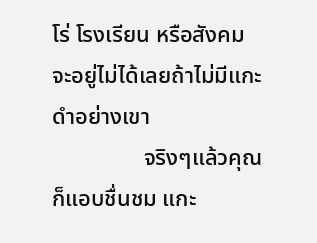โร่ โรงเรียน หรือสังคมจะอยู่ไม่ได้เลยถ้าไม่มีแกะดำอย่างเขา
                จริงๆแล้วคุณก็แอบชื่นชม แกะ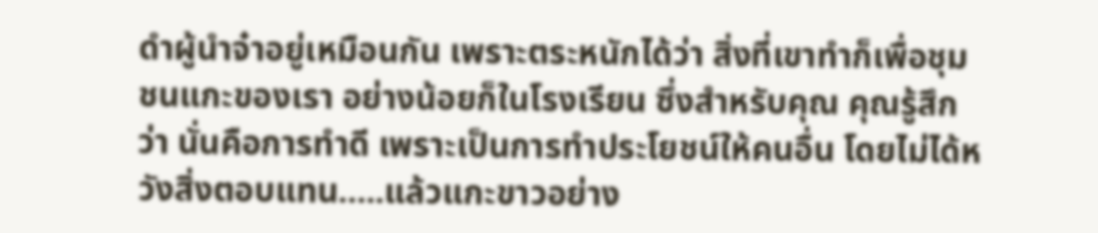ดำผู้นำจ๋าอยู่เหมือนกัน เพราะตระหนักได้ว่า สิ่งที่เขาทำก็เพื่อชุมชนแกะของเรา อย่างน้อยก็ในโรงเรียน ซึ่งสำหรับคุณ คุณรู้สึกว่า นั่นคือการทำดี เพราะเป็นการทำประโยชน์ให้คนอื่น โดยไม่ได้หวังสิ่งตอบแทน…..แล้วแกะขาวอย่าง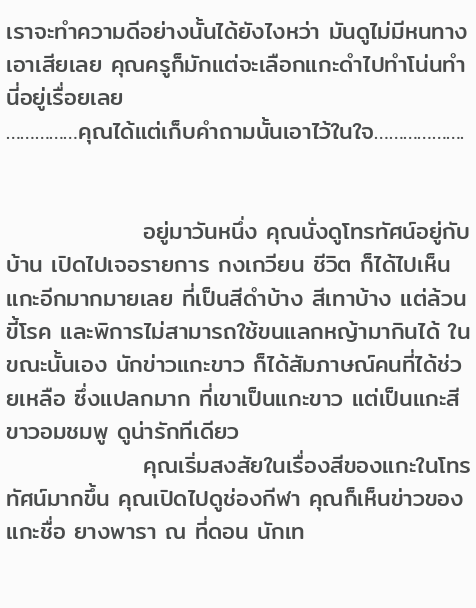เราจะทำความดีอย่างนั้นได้ยังไงหว่า มันดูไม่มีหนทางเอาเสียเลย คุณครูก็มักแต่จะเลือกแกะดำไปทำโน่นทำนี่อยู่เรื่อยเลย
……………คุณได้แต่เก็บคำถามนั้นเอาไว้ในใจ……………….


                อยู่มาวันหนึ่ง คุณนั่งดูโทรทัศน์อยู่กับบ้าน เปิดไปเจอรายการ กงเกวียน ชีวิต ก็ได้ไปเห็นแกะอีกมากมายเลย ที่เป็นสีดำบ้าง สีเทาบ้าง แต่ล้วนขี้โรค และพิการไม่สามารถใช้ขนแลกหญ้ามากินได้ ในขณะนั้นเอง นักข่าวแกะขาว ก็ได้สัมภาษณ์คนที่ได้ช่วยเหลือ ซึ่งแปลกมาก ที่เขาเป็นแกะขาว แต่เป็นแกะสีขาวอมชมพู ดูน่ารักทีเดียว
                คุณเริ่มสงสัยในเรื่องสีของแกะในโทรทัศน์มากขึ้น คุณเปิดไปดูช่องกีฬา คุณก็เห็นข่าวของแกะชื่อ ยางพารา ณ ที่ดอน นักเท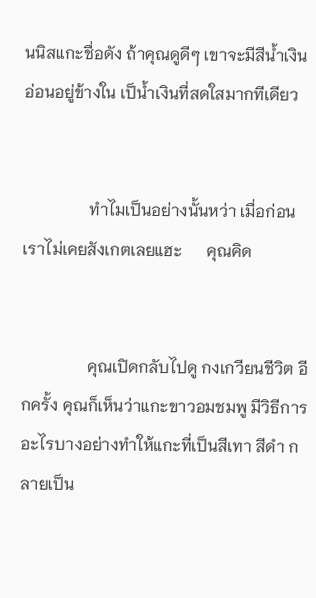นนิสแกะชื่อดัง ถ้าคุณดูดีๆ เขาจะมีสีน้ำเงินอ่อนอยู่ข้างใน เป็น้ำเงินที่สดใสมากทีเดียว


                ทำไมเป็นอย่างนั้นหว่า เมื่อก่อนเราไม่เคยสังเกตเลยแฮะ      คุณคิด


                คุณเปิดกลับไปดู กงเกวียนชีวิต อีกครั้ง คุณก็เห็นว่าแกะขาวอมชมพู มีวิธีการอะไรบางอย่างทำให้แกะที่เป็นสีเทา สีดำ กลายเป็น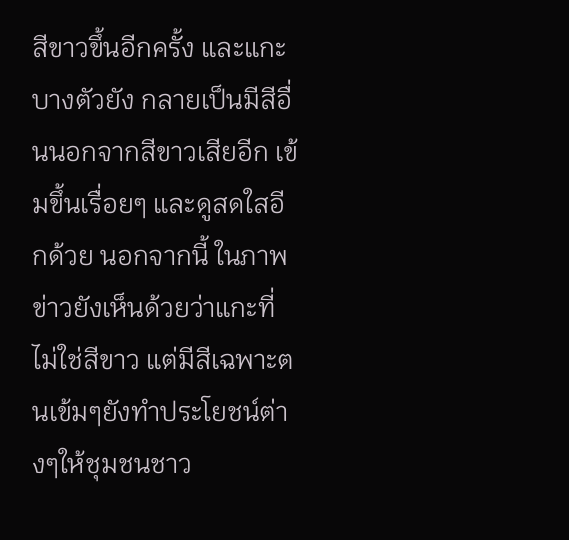สีขาวขึ้นอีกครั้ง และแกะบางตัวยัง กลายเป็นมีสีอื่นนอกจากสีขาวเสียอีก เข้มขึ้นเรื่อยๆ และดูสดใสอีกด้วย นอกจากนี้ ในภาพข่าวยังเห็นด้วยว่าแกะที่ไม่ใช่สีขาว แต่มีสีเฉพาะตนเข้มๆยังทำประโยชน์ต่างๆให้ชุมชนชาว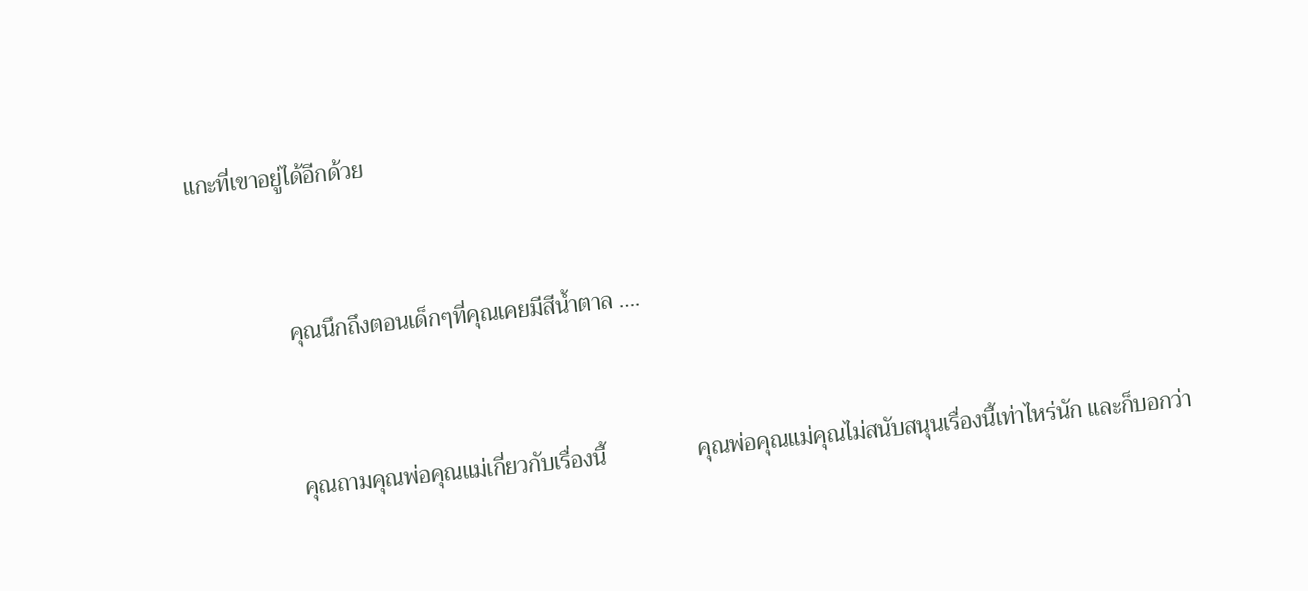แกะที่เขาอยู่ได้อีกด้วย


                คุณนึกถึงตอนเด็กๆที่คุณเคยมีสีน้ำตาล ….


                คุณถามคุณพ่อคุณแม่เกี่ยวกับเรื่องนี้                คุณพ่อคุณแม่คุณไม่สนับสนุนเรื่องนี้เท่าไหร่นัก และก็บอกว่า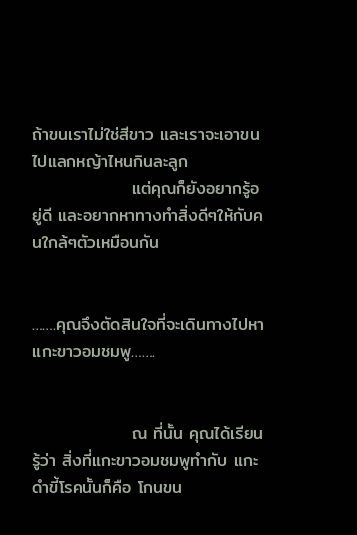ถ้าขนเราไม่ใช่สีขาว และเราจะเอาขนไปแลกหญ้าไหนกินละลูก
                แต่คุณก็ยังอยากรู้อยู่ดี และอยากหาทางทำสิ่งดีๆให้กับคนใกล้ๆตัวเหมือนกัน


…….คุณจึงตัดสินใจที่จะเดินทางไปหาแกะขาวอมชมพู…….


                ณ ที่นั้น คุณได้เรียนรู้ว่า สิ่งที่แกะขาวอมชมพูทำกับ แกะดำขี้โรคนั้นก็คือ โกนขน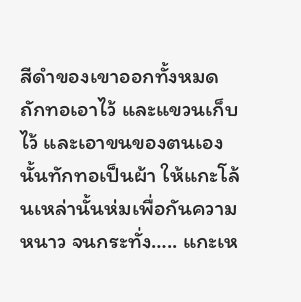สีดำของเขาออกทั้งหมด ถักทอเอาไว้ และแขวนเก็บไว้ และเอาขนของตนเองนั้นทักทอเป็นผ้า ให้แกะโล้นเหล่านั้นห่มเพื่อกันความหนาว จนกระทั่ง….. แกะเห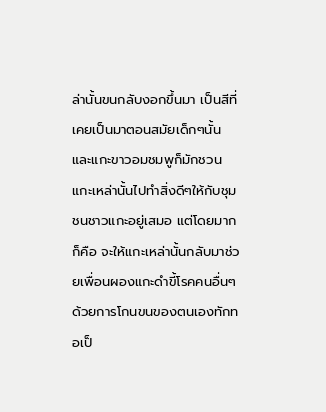ล่านั้นขนกลับงอกขึ้นมา เป็นสีที่เคยเป็นมาตอนสมัยเด็กๆนั้น และแกะขาวอมชมพูก็มักชวนแกะเหล่านั้นไปทำสิ่งดีๆให้กับชุมชนชาวแกะอยู่เสมอ แต่โดยมากก็คือ จะให้แกะเหล่านั้นกลับมาช่วยเพื่อนผองแกะดำขี้โรคคนอื่นๆ ด้วยการโกนขนของตนเองทักทอเป็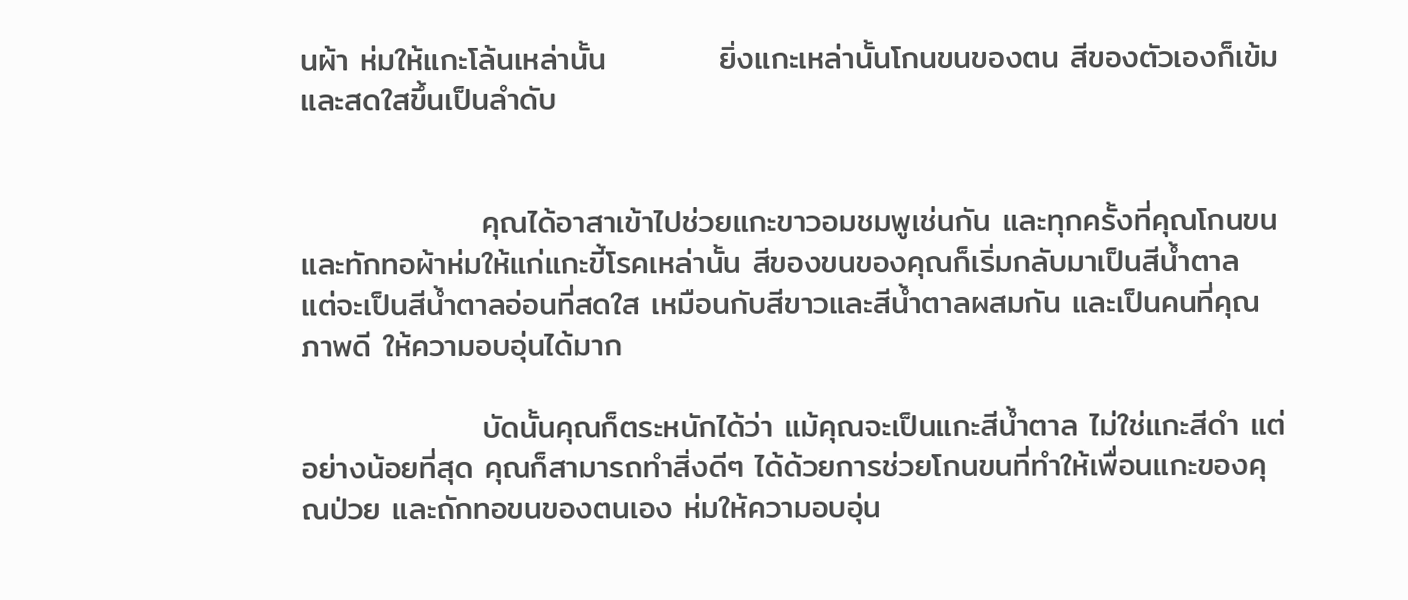นผ้า ห่มให้แกะโล้นเหล่านั้น          ยิ่งแกะเหล่านั้นโกนขนของตน สีของตัวเองก็เข้ม และสดใสขึ้นเป็นลำดับ


                คุณได้อาสาเข้าไปช่วยแกะขาวอมชมพูเช่นกัน และทุกครั้งที่คุณโกนขน และทักทอผ้าห่มให้แก่แกะขี้โรคเหล่านั้น สีของขนของคุณก็เริ่มกลับมาเป็นสีน้ำตาล แต่จะเป็นสีน้ำตาลอ่อนที่สดใส เหมือนกับสีขาวและสีน้ำตาลผสมกัน และเป็นคนที่คุณภาพดี ให้ความอบอุ่นได้มาก

                บัดนั้นคุณก็ตระหนักได้ว่า แม้คุณจะเป็นแกะสีน้ำตาล ไม่ใช่แกะสีดำ แต่อย่างน้อยที่สุด คุณก็สามารถทำสิ่งดีๆ ได้ด้วยการช่วยโกนขนที่ทำให้เพื่อนแกะของคุณป่วย และถักทอขนของตนเอง ห่มให้ความอบอุ่น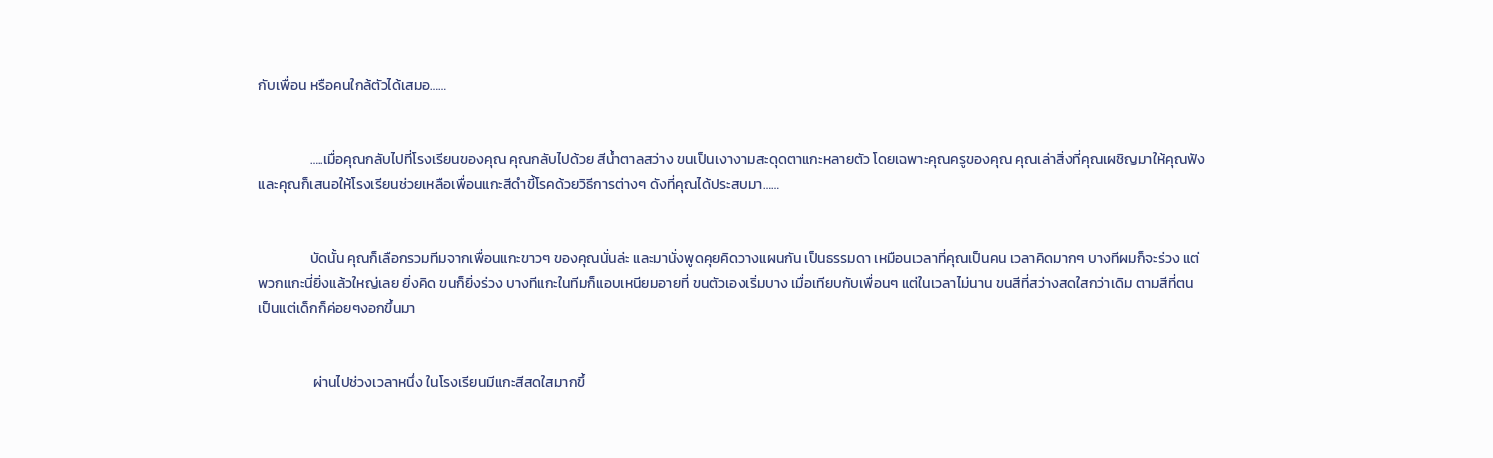กับเพื่อน หรือคนใกล้ตัวได้เสมอ……


                …..เมื่อคุณกลับไปที่โรงเรียนของคุณ คุณกลับไปด้วย สีน้ำตาลสว่าง ขนเป็นเงางามสะดุดตาแกะหลายตัว โดยเฉพาะคุณครูของคุณ คุณเล่าสิ่งที่คุณเผชิญมาให้คุณฟัง และคุณก็เสนอให้โรงเรียนช่วยเหลือเพื่อนแกะสีดำขี้โรคด้วยวิธีการต่างๆ ดังที่คุณได้ประสบมา……


                บัดนั้น คุณก็เลือกรวมทีมจากเพื่อนแกะขาวๆ ของคุณนั่นล่ะ และมานั่งพูดคุยคิดวางแผนกัน เป็นธรรมดา เหมือนเวลาที่คุณเป็นคน เวลาคิดมากๆ บางทีผมก็จะร่วง แต่พวกแกะนี่ยิ่งแล้วใหญ่เลย ยิ่งคิด ขนก็ยิ่งร่วง บางทีแกะในทีมก็แอบเหนียมอายที่ ขนตัวเองเริ่มบาง เมื่อเทียบกับเพื่อนๆ แต่ในเวลาไม่นาน ขนสีที่สว่างสดใสกว่าเดิม ตามสีที่ตนเป็นแต่เด็กก็ค่อยๆงอกขึ้นมา


                 ผ่านไปช่วงเวลาหนึ่ง ในโรงเรียนมีแกะสีสดใสมากขึ้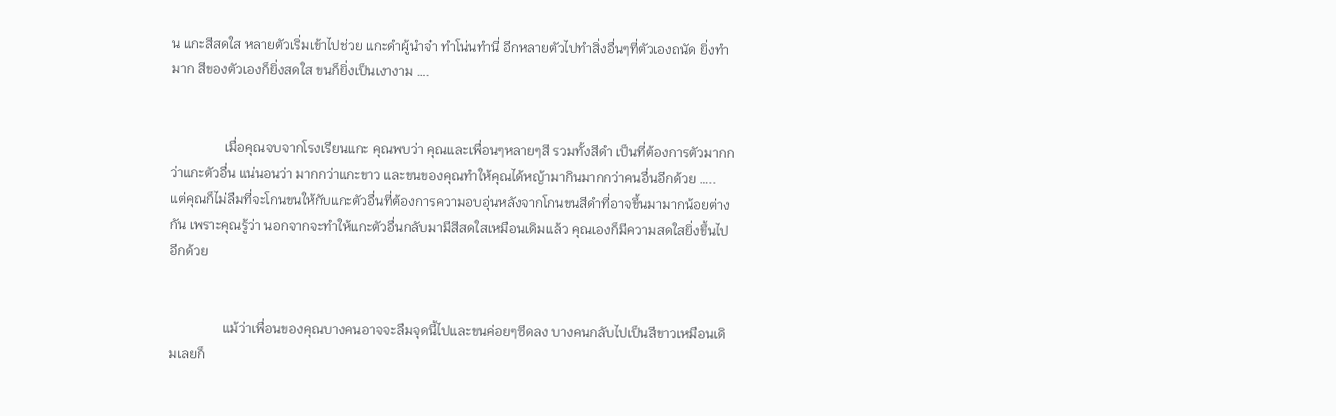น แกะสีสดใส หลายตัวเริ่มเข้าไปช่วย แกะดำผู้นำจ๋า ทำโน่นทำนี่ อีกหลายตัวไปทำสิ่งอื่นๆที่ตัวเองถนัด ยิ่งทำมาก สีของตัวเองก็ยิ่งสดใส ขนก็ยิ่งเป็นเงางาม ….


                เมื่อคุณจบจากโรงเรียนแกะ คุณพบว่า คุณและเพื่อนๆหลายๆสี รวมทั้งสีดำ เป็นที่ต้องการตัวมากกว่าแกะตัวอื่น แน่นอนว่า มากกว่าแกะขาว และขนของคุณทำให้คุณได้หญ้ามากินมากกว่าคนอื่นอีกด้วย ….. แต่คุณก็ไม่ลืมที่จะโกนขนให้กับแกะตัวอื่นที่ต้องการความอบอุ่นหลังจากโกนขนสีดำที่อาจขึ้นมามากน้อยต่างกัน เพราะคุณรู้ว่า นอกจากจะทำให้แกะตัวอื่นกลับมามีสีสดใสเหมือนเดิมแล้ว คุณเองก็มีความสดใสยิ่งขึ้นไปอีกด้วย


                แม้ว่าเพื่อนของคุณบางคนอาจจะลืมจุดนี้ไปและขนค่อยๆซีดลง บางคนกลับไปเป็นสีขาวเหมือนเดิมเลยก็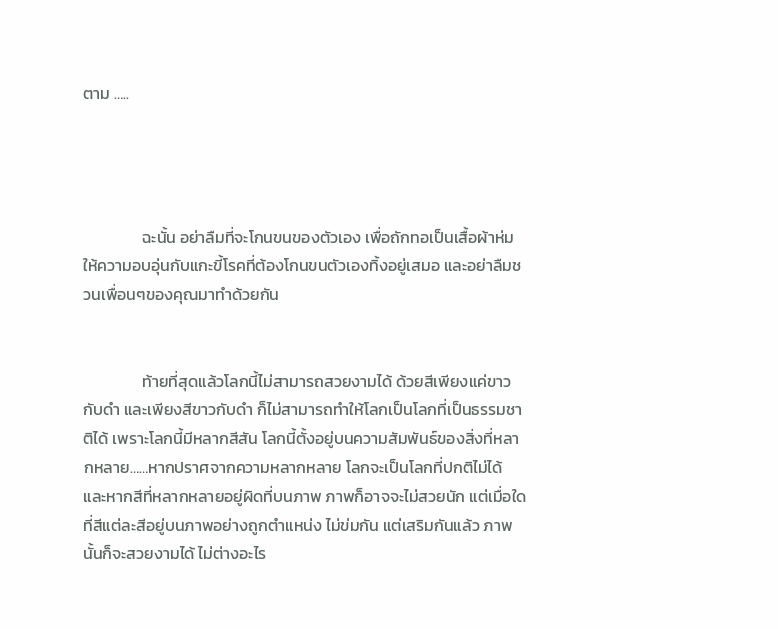ตาม …..




                ฉะนั้น อย่าลืมที่จะโกนขนของตัวเอง เพื่อถักทอเป็นเสื้อผ้าห่มให้ความอบอุ่นกับแกะขี้โรคที่ต้องโกนขนตัวเองทิ้งอยู่เสมอ และอย่าลืมชวนเพื่อนๆของคุณมาทำด้วยกัน


                ท้ายที่สุดแล้วโลกนี้ไม่สามารถสวยงามได้ ด้วยสีเพียงแค่ขาวกับดำ และเพียงสีขาวกับดำ ก็ไม่สามารถทำให้โลกเป็นโลกที่เป็นธรรมชาติได้ เพราะโลกนี้มีหลากสีสัน โลกนี้ตั้งอยู่บนความสัมพันธ์ของสิ่งที่หลากหลาย……หากปราศจากความหลากหลาย โลกจะเป็นโลกที่ปกติไม่ได้   และหากสีที่หลากหลายอยู่ผิดที่บนภาพ ภาพก็อาจจะไม่สวยนัก แต่เมื่อใดที่สีแต่ละสีอยู่บนภาพอย่างถูกตำแหน่ง ไม่ข่มกัน แต่เสริมกันแล้ว ภาพนั้นก็จะสวยงามได้ ไม่ต่างอะไร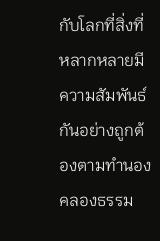กับโลกที่สิ่งที่หลากหลายมีความสัมพันธ์กันอย่างถูกต้องตามทำนองคลองธรรม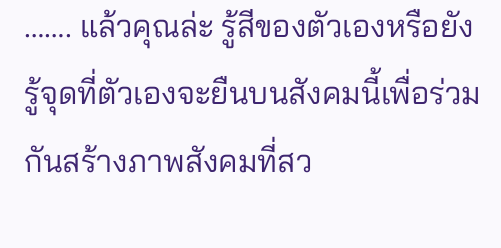……. แล้วคุณล่ะ รู้สีของตัวเองหรือยัง              รู้จุดที่ตัวเองจะยืนบนสังคมนี้เพื่อร่วมกันสร้างภาพสังคมที่สว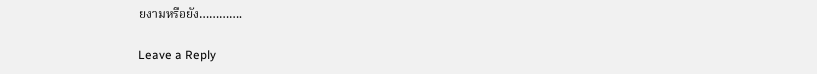ยงามหรือยัง………….

Leave a Reply